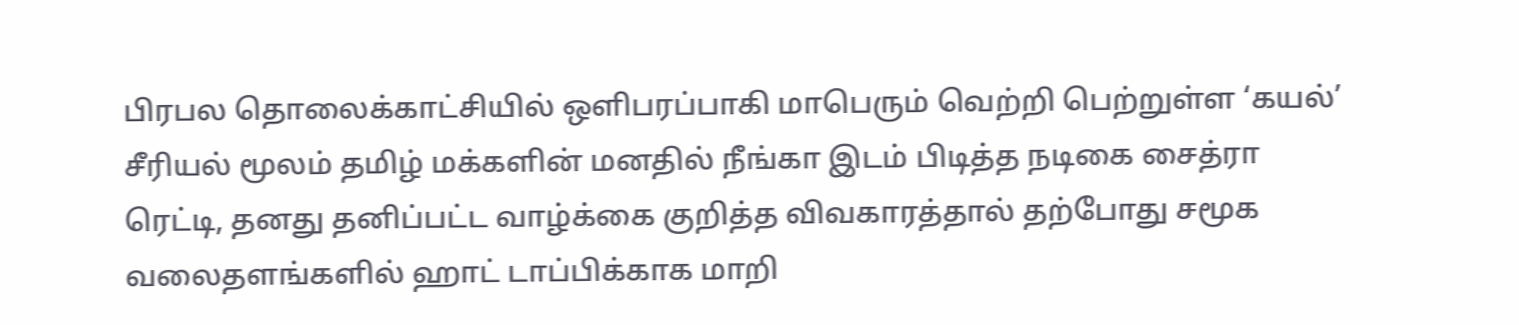பிரபல தொலைக்காட்சியில் ஒளிபரப்பாகி மாபெரும் வெற்றி பெற்றுள்ள ‘கயல்’ சீரியல் மூலம் தமிழ் மக்களின் மனதில் நீங்கா இடம் பிடித்த நடிகை சைத்ரா ரெட்டி, தனது தனிப்பட்ட வாழ்க்கை குறித்த விவகாரத்தால் தற்போது சமூக வலைதளங்களில் ஹாட் டாப்பிக்காக மாறி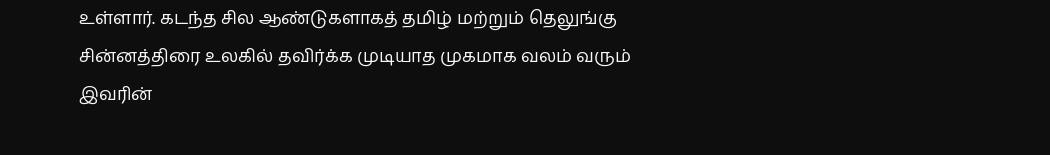உள்ளார். கடந்த சில ஆண்டுகளாகத் தமிழ் மற்றும் தெலுங்கு சின்னத்திரை உலகில் தவிர்க்க முடியாத முகமாக வலம் வரும் இவரின்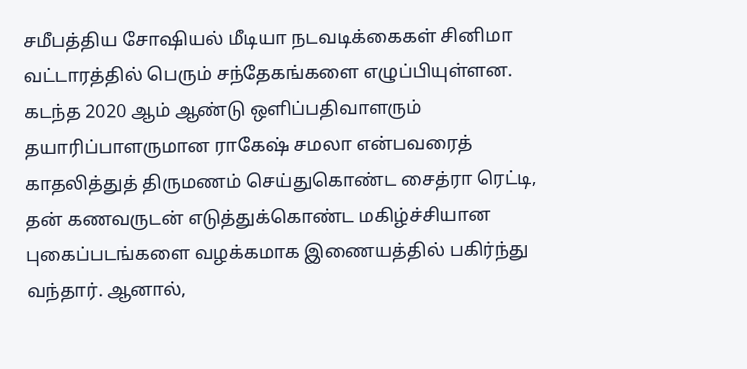சமீபத்திய சோஷியல் மீடியா நடவடிக்கைகள் சினிமா வட்டாரத்தில் பெரும் சந்தேகங்களை எழுப்பியுள்ளன.
கடந்த 2020 ஆம் ஆண்டு ஒளிப்பதிவாளரும் தயாரிப்பாளருமான ராகேஷ் சமலா என்பவரைத் காதலித்துத் திருமணம் செய்துகொண்ட சைத்ரா ரெட்டி, தன் கணவருடன் எடுத்துக்கொண்ட மகிழ்ச்சியான புகைப்படங்களை வழக்கமாக இணையத்தில் பகிர்ந்து வந்தார். ஆனால்,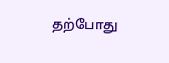தற்போது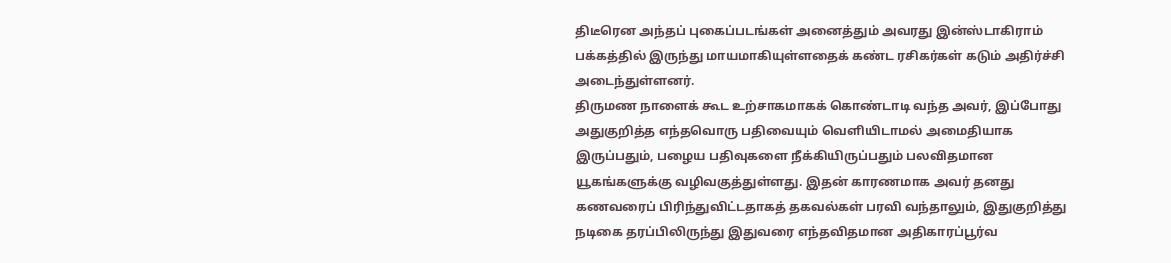திடீரென அந்தப் புகைப்படங்கள் அனைத்தும் அவரது இன்ஸ்டாகிராம் பக்கத்தில் இருந்து மாயமாகியுள்ளதைக் கண்ட ரசிகர்கள் கடும் அதிர்ச்சி அடைந்துள்ளனர்.
திருமண நாளைக் கூட உற்சாகமாகக் கொண்டாடி வந்த அவர், இப்போது அதுகுறித்த எந்தவொரு பதிவையும் வெளியிடாமல் அமைதியாக இருப்பதும், பழைய பதிவுகளை நீக்கியிருப்பதும் பலவிதமான யூகங்களுக்கு வழிவகுத்துள்ளது. இதன் காரணமாக அவர் தனது கணவரைப் பிரிந்துவிட்டதாகத் தகவல்கள் பரவி வந்தாலும், இதுகுறித்து நடிகை தரப்பிலிருந்து இதுவரை எந்தவிதமான அதிகாரப்பூர்வ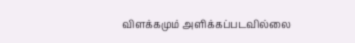விளக்கமும் அளிக்கப்படவில்லை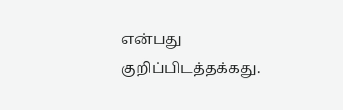என்பது குறிப்பிடத்தக்கது.